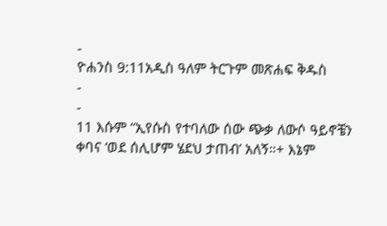-
ዮሐንስ 9:11አዲስ ዓለም ትርጉም መጽሐፍ ቅዱስ
-
-
11 እሱም “ኢየሱስ የተባለው ሰው ጭቃ ለውሶ ዓይኖቼን ቀባና ‘ወደ ሰሊሆም ሄደህ ታጠብ’ አለኝ።+ እኔም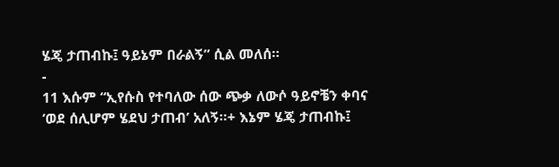ሄጄ ታጠብኩ፤ ዓይኔም በራልኝ” ሲል መለሰ።
-
11 እሱም “ኢየሱስ የተባለው ሰው ጭቃ ለውሶ ዓይኖቼን ቀባና ‘ወደ ሰሊሆም ሄደህ ታጠብ’ አለኝ።+ እኔም ሄጄ ታጠብኩ፤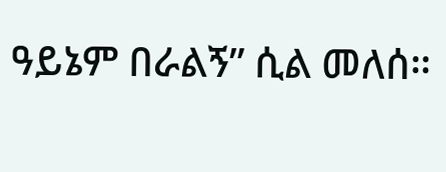ዓይኔም በራልኝ” ሲል መለሰ።